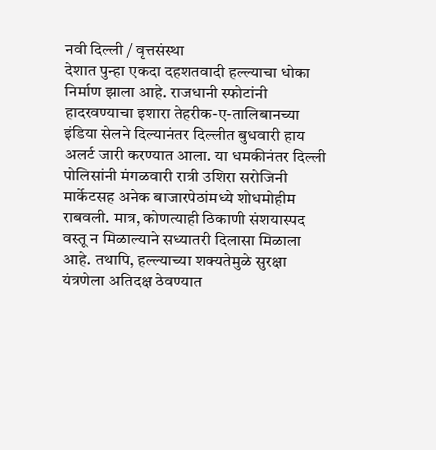नवी दिल्ली / वृत्तसंस्था
देशात पुन्हा एकदा दहशतवादी हल्ल्याचा धोका निर्माण झाला आहे. राजधानी स्फोटांनी हादरवण्याचा इशारा तेहरीक-ए-तालिबानच्या इंडिया सेलने दिल्यानंतर दिल्लीत बुधवारी हाय अलर्ट जारी करण्यात आला. या धमकीनंतर दिल्ली पोलिसांनी मंगळवारी रात्री उशिरा सरोजिनी मार्केटसह अनेक बाजारपेठांमध्ये शोधमोहीम राबवली. मात्र, कोणत्याही ठिकाणी संशयास्पद वस्तू न मिळाल्याने सध्यातरी दिलासा मिळाला आहे. तथापि, हल्ल्याच्या शक्यतेमुळे सुरक्षा यंत्रणेला अतिदक्ष ठेवण्यात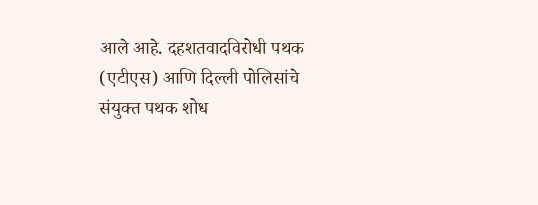आले आहे. दहशतवादविरोधी पथक (एटीएस) आणि दिल्ली पोलिसांचे संयुक्त पथक शोध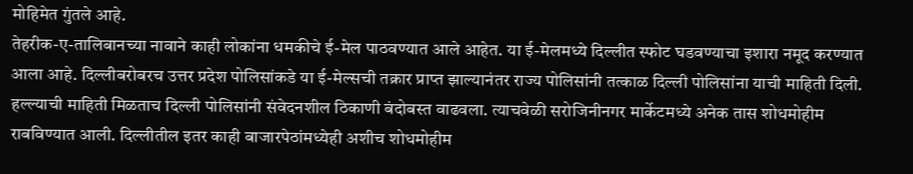मोहिमेत गुंतले आहे.
तेहरीक-ए-तालिबानच्या नावाने काही लोकांना धमकीचे ई-मेल पाठवण्यात आले आहेत. या ई-मेलमध्ये दिल्लीत स्फोट घडवण्याचा इशारा नमूद करण्यात आला आहे. दिल्लीबरोबरच उत्तर प्रदेश पोलिसांकडे या ई-मेल्सची तक्रार प्राप्त झाल्यानंतर राज्य पोलिसांनी तत्काळ दिल्ली पोलिसांना याची माहिती दिली. हल्ल्याची माहिती मिळताच दिल्ली पोलिसांनी संवेदनशील ठिकाणी बंदोबस्त वाढवला. त्याचवेळी सरोजिनीनगर मार्केटमध्ये अनेक तास शोधमोहीम राबविण्यात आली. दिल्लीतील इतर काही बाजारपेठांमध्येही अशीच शोधमोहीम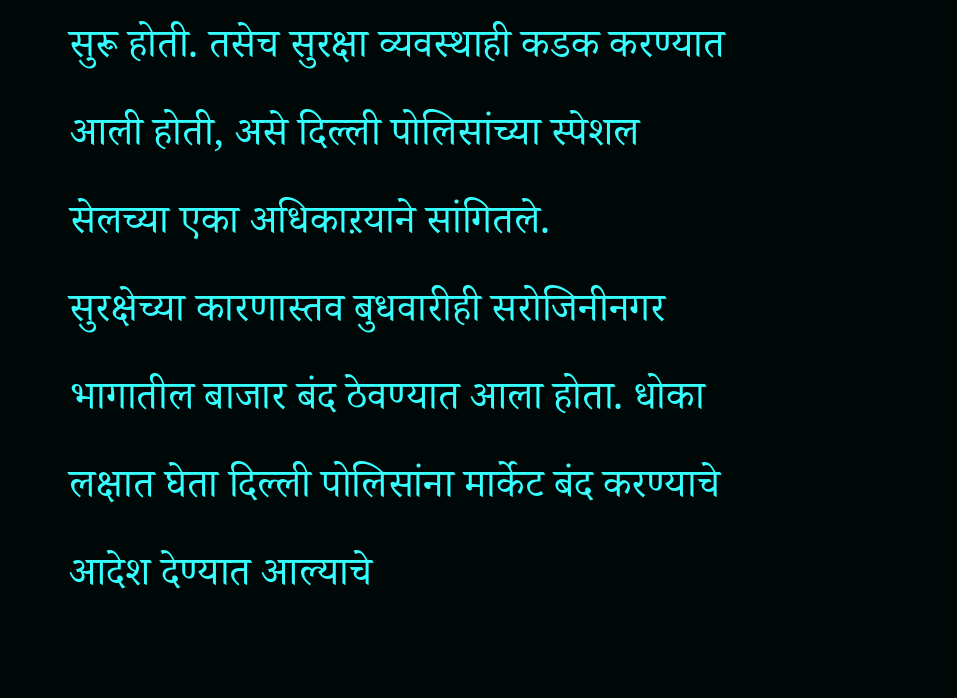सुरू होती. तसेच सुरक्षा व्यवस्थाही कडक करण्यात आली होती, असे दिल्ली पोलिसांच्या स्पेशल सेलच्या एका अधिकाऱयाने सांगितले.
सुरक्षेच्या कारणास्तव बुधवारीही सरोजिनीनगर भागातील बाजार बंद ठेवण्यात आला होता. धोका लक्षात घेता दिल्ली पोलिसांना मार्केट बंद करण्याचे आदेश देण्यात आल्याचे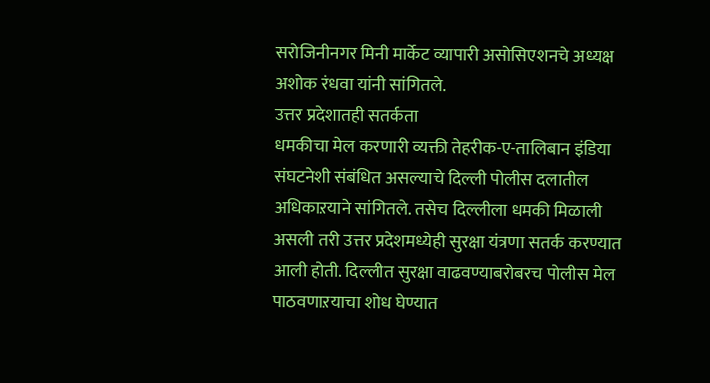सरोजिनीनगर मिनी मार्केट व्यापारी असोसिएशनचे अध्यक्ष अशोक रंधवा यांनी सांगितले.
उत्तर प्रदेशातही सतर्कता
धमकीचा मेल करणारी व्यक्ती तेहरीक-ए-तालिबान इंडिया संघटनेशी संबंधित असल्याचे दिल्ली पोलीस दलातील अधिकाऱयाने सांगितले. तसेच दिल्लीला धमकी मिळाली असली तरी उत्तर प्रदेशमध्येही सुरक्षा यंत्रणा सतर्क करण्यात आली होती. दिल्लीत सुरक्षा वाढवण्याबरोबरच पोलीस मेल पाठवणाऱयाचा शोध घेण्यात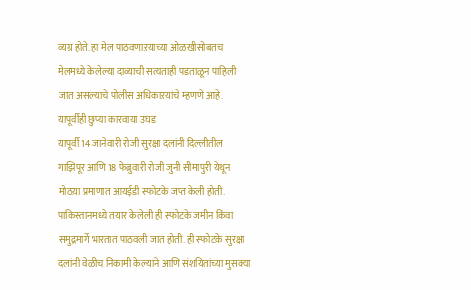व्यग्र होते. हा मेल पाठवणाऱयाच्या ओळखीसोबतच मेलमध्ये केलेल्या दाव्याची सत्यताही पडताळून पाहिली जात असल्याचे पोलीस अधिकाऱयांचे म्हणणे आहे.
यापूर्वीही छुप्या कारवाया उघड
यापूर्वी 14 जानेवारी रोजी सुरक्षा दलांनी दिल्लीतील गाझिपूर आणि 18 फेब्रुवारी रोजी जुनी सीमापुरी येथून मोठय़ा प्रमाणात आयईडी स्फोटके जप्त केली होती. पाकिस्तानमध्ये तयार केलेली ही स्फोटके जमीन किंवा समुद्रमार्गे भारतात पाठवली जात होती. ही स्फोटके सुरक्षा दलांनी वेळीच निकामी केल्याने आणि संशयितांच्या मुसक्या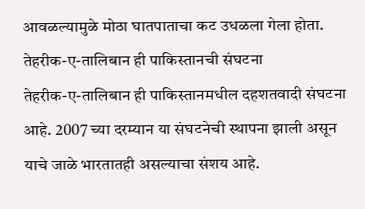आवळल्यामुळे मोठा घातपाताचा कट उधळला गेला होता.
तेहरीक-ए-तालिबान ही पाकिस्तानची संघटना
तेहरीक-ए-तालिबान ही पाकिस्तानमधील दहशतवादी संघटना आहे. 2007 च्या दरम्यान या संघटनेची स्थापना झाली असून याचे जाळे भारतातही असल्याचा संशय आहे.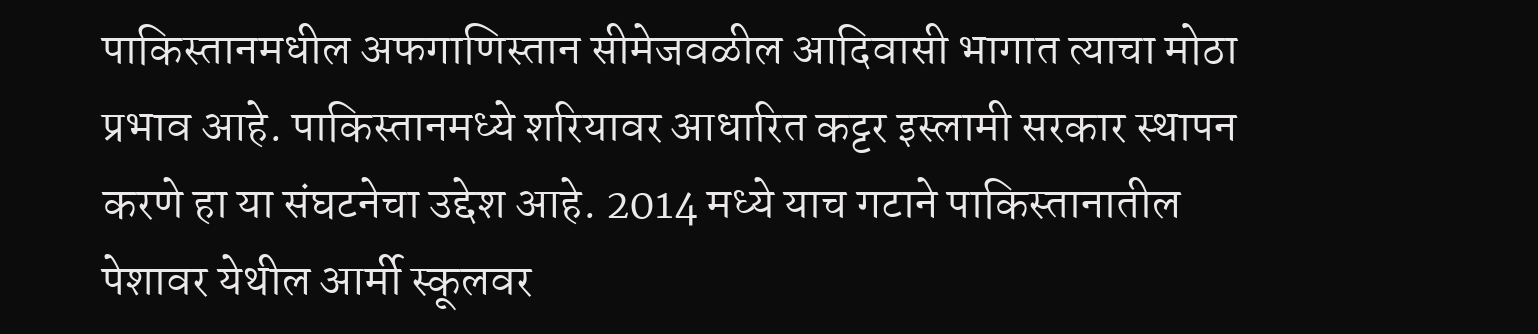पाकिस्तानमधील अफगाणिस्तान सीमेजवळील आदिवासी भागात त्याचा मोठा प्रभाव आहे. पाकिस्तानमध्ये शरियावर आधारित कट्टर इस्लामी सरकार स्थापन करणे हा या संघटनेचा उद्देश आहे. 2014 मध्ये याच गटाने पाकिस्तानातील पेशावर येथील आर्मी स्कूलवर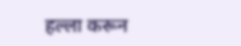हल्ला करून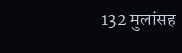132 मुलांसह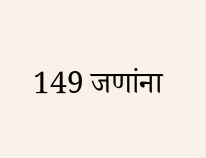149 जणांना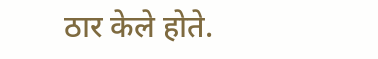ठार केले होते.